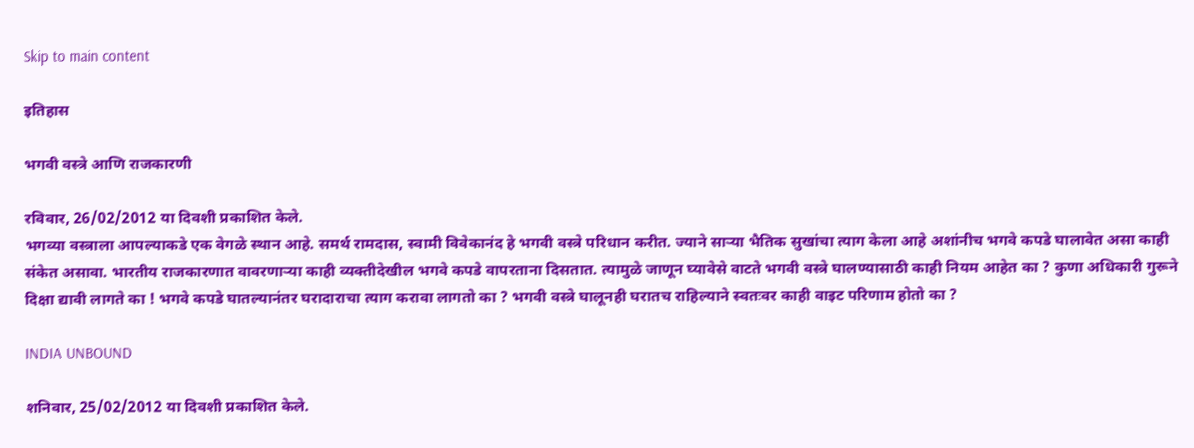Skip to main content

इतिहास

भगवी वस्त्रे आणि राजकारणी

रविवार, 26/02/2012 या दिवशी प्रकाशित केले.
भगव्या वस्त्राला आपल्याकडे एक वेगळे स्थान आहे. समर्थ रामदास, स्वामी विवेकानंद हे भगवी वस्त्रे परिधान करीत. ज्याने सार्‍या भैतिक सुखांचा त्याग केला आहे अशांनीच भगवे कपडे घालावेत असा काही संकेत असावा. भारतीय राजकारणात वावरणार्‍या काही व्यक्तीदेखील भगवे कपडे वापरताना दिसतात. त्यामुळे जाणून घ्यावेसे वाटते भगवी वस्त्रे घालण्यासाठी काही नियम आहेत का ? कुणा अधिकारी गुरूने दिक्षा द्यावी लागते का ! भगवे कपडे घातल्यानंतर घरादाराचा त्याग करावा लागतो का ? भगवी वस्त्रे घालूनही घरातच राहिल्याने स्वतःवर काही वाइट परिणाम होतो का ?

INDIA UNBOUND

शनिवार, 25/02/2012 या दिवशी प्रकाशित केले.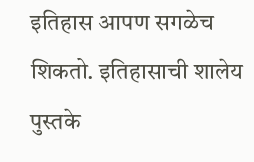इतिहास आपण सगळेच शिकतो. इतिहासाची शालेय पुस्तके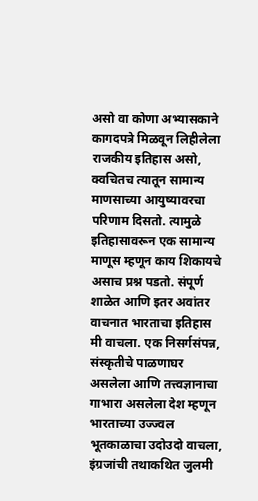असो वा कोणा अभ्यासकाने कागदपत्रे मिळवून लिहीलेला राजकीय इतिहास असो, क्वचितच त्यातून सामान्य माणसाच्या आयुष्यावरचा परिणाम दिसतो. त्यामुळे इतिहासावरून एक सामान्य माणूस म्हणून काय शिकायचे असाच प्रश्न पडतो. संपूर्ण शाळेत आणि इतर अवांतर वाचनात भारताचा इतिहास मी वाचला. एक निसर्गसंपन्न, संस्कृतीचे पाळणाघर असलेला आणि तत्त्वज्ञानाचा गाभारा असलेला देश म्हणून भारताच्या उज्ज्वल भूतकाळाचा उदोउदो वाचला, इंग्रजांची तथाकथित जुलमी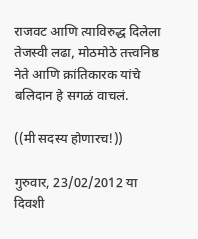राजवट आणि त्याविरुद्ध दिलेला तेजस्वी लढा, मोठमोठे तत्त्वनिष्ठ नेते आणि क्रांतिकारक यांचे बलिदान हे सगळं वाचलं.

((मी सदस्य होणारच!))

गुरुवार, 23/02/2012 या दिवशी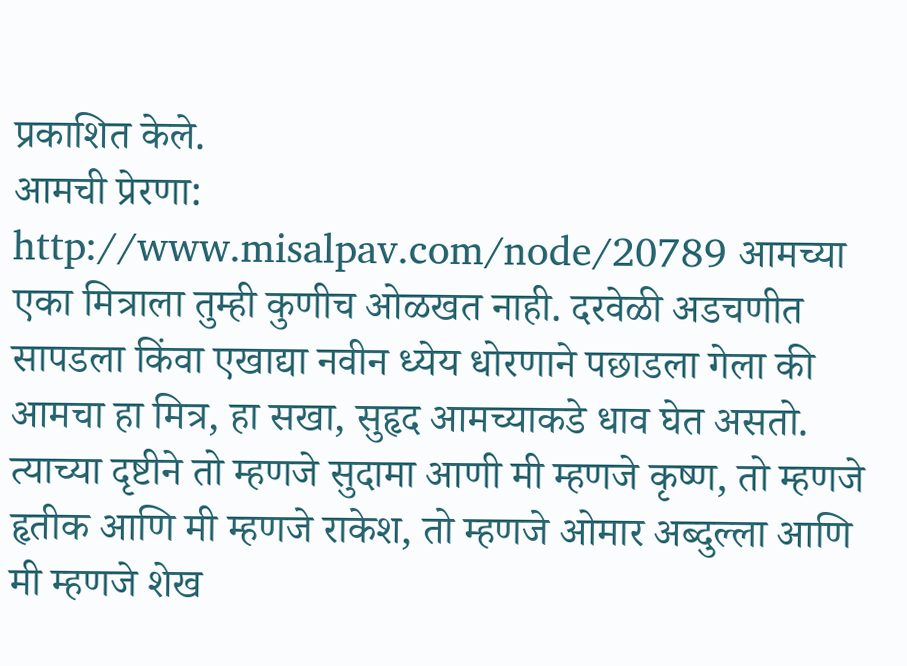प्रकाशित केले.
आमची प्रेरणा: http://www.misalpav.com/node/20789 आमच्या एका मित्राला तुम्ही कुणीच ओळखत नाही. दरवेळी अडचणीत सापडला किंवा एखाद्या नवीन ध्येय धोरणाने पछाडला गेला की आमचा हा मित्र, हा सखा, सुहृद आमच्याकडे धाव घेत असतो. त्याच्या दृष्टीने तो म्हणजे सुदामा आणी मी म्हणजे कृष्ण, तो म्हणजे हृतीक आणि मी म्हणजे राकेश, तो म्हणजे ओमार अब्दुल्ला आणि मी म्हणजे शेख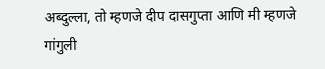अब्दुल्ला, तो म्हणजे दीप दासगुप्ता आणि मी म्हणजे गांगुली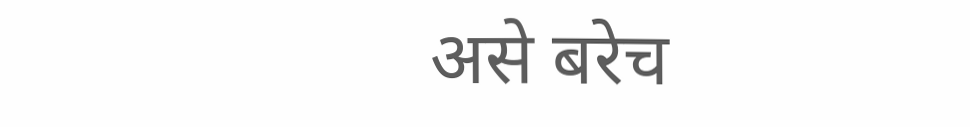असे बरेच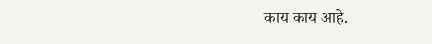काय काय आहे.